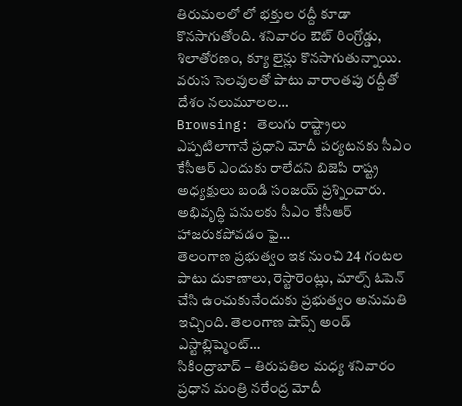తిరుమలలో లో భక్తుల రద్దీ కూడా కొనసాగుతోంది. శనివారం ఔట్ రింగ్రోడ్డు, శిలాతోరణం, క్యూ లైన్లు కొనసాగుతున్నాయి. వరుస సెలవులతో పాటు వారాంతపు రద్దీతో దేశం నలుమూలల…
Browsing: తెలుగు రాష్ట్రాలు
ఎప్పటిలాగానే ప్రధాని మోదీ పర్యటనకు సీఎం కేసీఆర్ ఎందుకు రాలేదని బిజెపి రాష్ట్ర అధ్యక్షులు బండి సంజయ్ ప్రశ్నించారు. అభివృద్ధి పనులకు సీఎం కేసీఆర్ హాజరుకపోవడం ఫై…
తెలంగాణ ప్రభుత్వం ఇక నుంచి 24 గంటల పాటు దుకాణాలు, రెస్టారెంట్లు, మాల్స్ ఓపెన్ చేసి ఉంచుకునేందుకు ప్రభుత్వం అనుమతి ఇచ్చింది. తెలంగాణ షాప్స్ అండ్ ఎస్టాబ్లిష్మెంట్…
సికింద్రాబాద్ – తిరుపతిల మధ్య శనివారం ప్రధాన మంత్రి నరేంద్ర మోదీ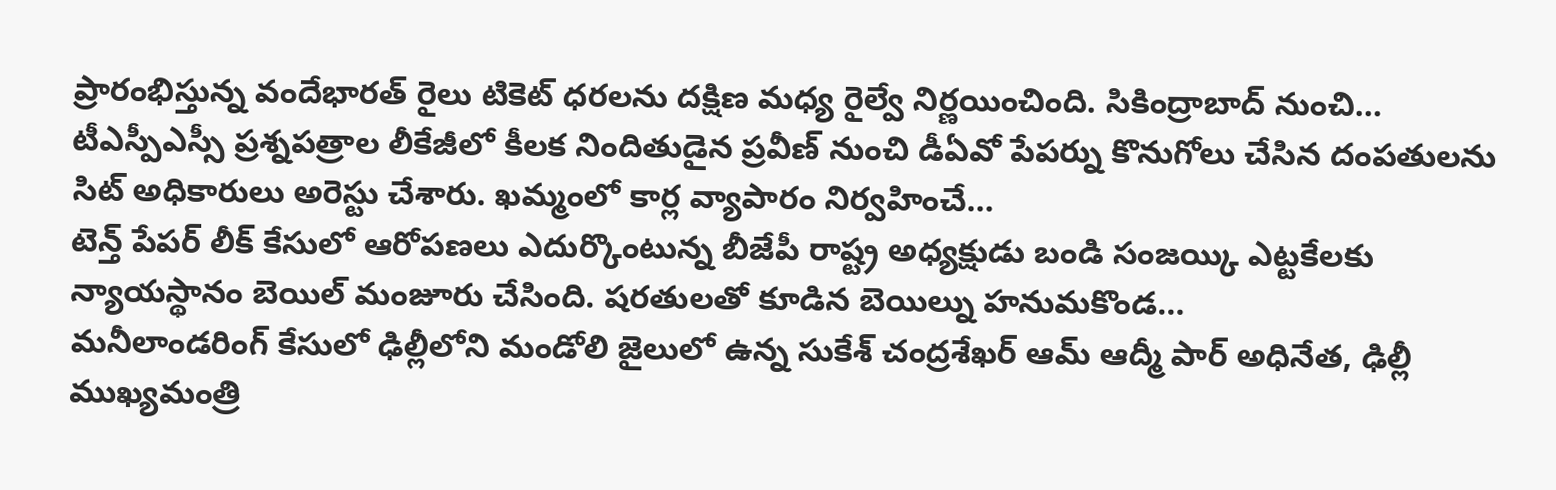ప్రారంభిస్తున్న వందేభారత్ రైలు టికెట్ ధరలను దక్షిణ మధ్య రైల్వే నిర్ణయించింది. సికింద్రాబాద్ నుంచి…
టీఎస్పీఎస్సీ ప్రశ్నపత్రాల లీకేజీలో కీలక నిందితుడైన ప్రవీణ్ నుంచి డీఏవో పేపర్ను కొనుగోలు చేసిన దంపతులను సిట్ అధికారులు అరెస్టు చేశారు. ఖమ్మంలో కార్ల వ్యాపారం నిర్వహించే…
టెన్త్ పేపర్ లీక్ కేసులో ఆరోపణలు ఎదుర్కొంటున్న బీజేపీ రాష్ట్ర అధ్యక్షుడు బండి సంజయ్కి ఎట్టకేలకు న్యాయస్థానం బెయిల్ మంజూరు చేసింది. షరతులతో కూడిన బెయిల్ను హనుమకొండ…
మనీలాండరింగ్ కేసులో ఢిల్లీలోని మండోలి జైలులో ఉన్న సుకేశ్ చంద్రశేఖర్ ఆమ్ ఆద్మీ పార్ అధినేత, ఢిల్లీ ముఖ్యమంత్రి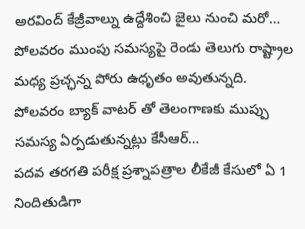అరవింద్ కేజ్రీవాల్ను ఉద్దేశించి జైలు నుంచి మరో…
పోలవరం ముంపు సమస్యపై రెండు తెలుగు రాష్ట్రాల మధ్య ప్రచ్ఛన్న పోరు ఉధృతం అవుతున్నది. పోలవరం బ్యాక్ వాటర్ తో తెలంగాణకు ముప్పు సమస్య ఏర్పడుతున్నట్లు కేసీఆర్…
పదవ తరగతి పరీక్ష ప్రశ్నాపత్రాల లీకేజీ కేసులో ఏ 1 నిందితుడిగా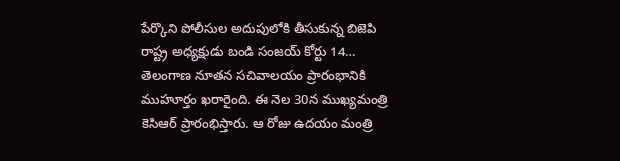పేర్కొని పోలీసుల అదుపులోకి తీసుకున్న బిజెపి రాష్ట్ర అధ్యక్షుడు బండి సంజయ్ కోర్టు 14…
తెలంగాణ నూతన సచివాలయం ప్రారంభానికి ముహూర్తం ఖరారైంది. ఈ నెల 30న ముఖ్యమంత్రి కెసిఆర్ ప్రారంభిస్తారు. ఆ రోజు ఉదయం మంత్రి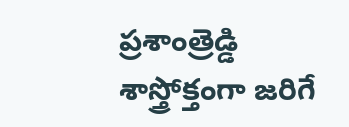ప్రశాంత్రెడ్డి శాస్త్రోక్తంగా జరిగే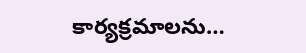కార్యక్రమాలను…